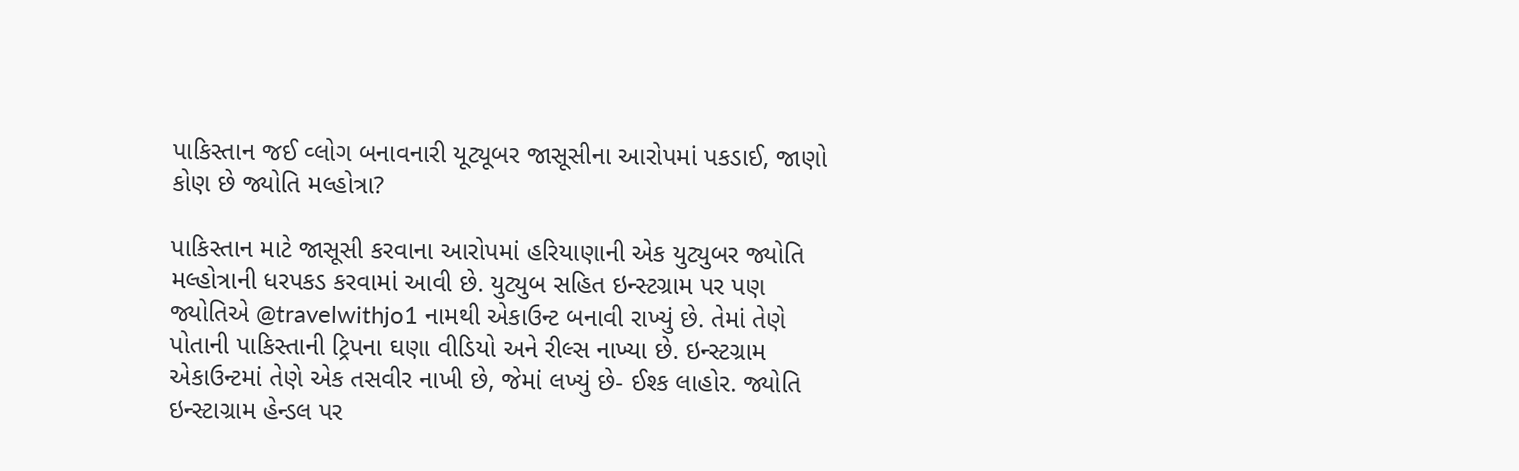પાકિસ્તાન જઈ વ્લોગ બનાવનારી યૂટ્યૂબર જાસૂસીના આરોપમાં પકડાઈ, જાણો કોણ છે જ્યોતિ મલ્હોત્રા?

પાકિસ્તાન માટે જાસૂસી કરવાના આરોપમાં હરિયાણાની એક યુટ્યુબર જ્યોતિ મલ્હોત્રાની ધરપકડ કરવામાં આવી છે. યુટ્યુબ સહિત ઇન્સ્ટગ્રામ પર પણ જ્યોતિએ @travelwithjo1 નામથી એકાઉન્ટ બનાવી રાખ્યું છે. તેમાં તેણે પોતાની પાકિસ્તાની ટ્રિપના ઘણા વીડિયો અને રીલ્સ નાખ્યા છે. ઇન્સ્ટગ્રામ એકાઉન્ટમાં તેણે એક તસવીર નાખી છે, જેમાં લખ્યું છે- ઈશ્ક લાહોર. જ્યોતિ ઇન્સ્ટાગ્રામ હેન્ડલ પર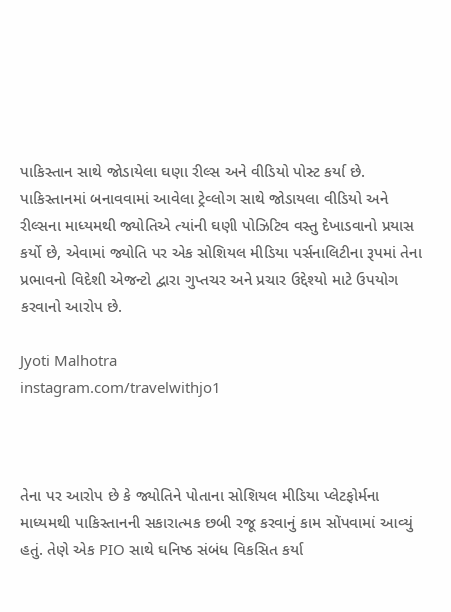પાકિસ્તાન સાથે જોડાયેલા ઘણા રીલ્સ અને વીડિયો પોસ્ટ કર્યા છે. પાકિસ્તાનમાં બનાવવામાં આવેલા ટ્રેવ્લોગ સાથે જોડાયલા વીડિયો અને રીલ્સના માધ્યમથી જ્યોતિએ ત્યાંની ઘણી પોઝિટિવ વસ્તુ દેખાડવાનો પ્રયાસ કર્યો છે, એવામાં જ્યોતિ પર એક સોશિયલ મીડિયા પર્સનાલિટીના રૂપમાં તેના પ્રભાવનો વિદેશી એજન્ટો દ્વારા ગુપ્તચર અને પ્રચાર ઉદ્દેશ્યો માટે ઉપયોગ કરવાનો આરોપ છે.

Jyoti Malhotra
instagram.com/travelwithjo1



તેના પર આરોપ છે કે જ્યોતિને પોતાના સોશિયલ મીડિયા પ્લેટફોર્મના માધ્યમથી પાકિસ્તાનની સકારાત્મક છબી રજૂ કરવાનું કામ સોંપવામાં આવ્યું હતું. તેણે એક PIO સાથે ઘનિષ્ઠ સંબંધ વિકસિત કર્યા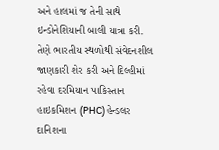અને હાલમાં જ તેની સાથે ઇન્ડોનેશિયાની બાલી યાત્રા કરી. તેણે ભારતીય સ્થળોથી સંવેદનશીલ જાણકારી શેર કરી અને દિલ્હીમાં રહેવા દરમિયાન પાકિસ્તાન હાઇકમિશન (PHC) હેન્ડલર દાનિશના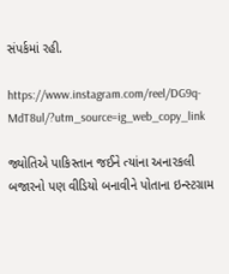સંપર્કમાં રહી.

https://www.instagram.com/reel/DG9q-MdT8ul/?utm_source=ig_web_copy_link

જ્યોતિએ પાકિસ્તાન જઈને ત્યાંના અનારકલી બજારનો પણ વીડિયો બનાવીને પોતાના ઇન્સ્ટગ્રામ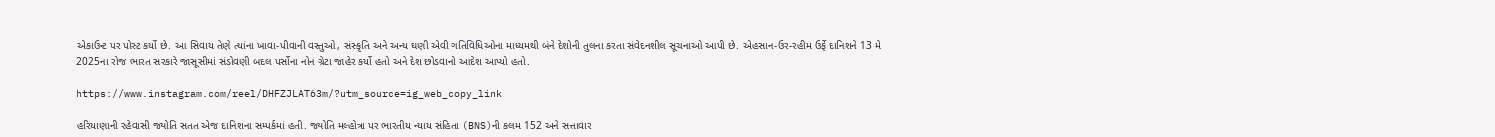એકાઉન્ટ પર પોસ્ટ કર્યો છે. આ સિવાય તેણે ત્યાંના ખાવા-પીવાની વસ્તુઓ, સંસ્કૃતિ અને અન્ય ઘણી એવી ગતિવિધિઓના માધ્યમથી બંને દેશોની તુલના કરતા સંવેદનશીલ સૂચનાઓ આપી છે. એહસાન-ઉર-રહીમ ઉર્ફે દાનિશને 13 મે 2025ના રોજ ભારત સરકારે જાસૂસીમાં સંડોવણી બદલ પર્સોના નોન ગ્રેટા જાહેર કર્યો હતો અને દેશ છોડવાનો આદેશ આપ્યો હતો.

https://www.instagram.com/reel/DHFZJLAT63m/?utm_source=ig_web_copy_link

હરિયાણાની રહેવાસી જ્યોતિ સતત એજ દાનિશના સમ્પર્કમાં હતી. જ્યોતિ મલ્હોત્રા પર ભારતીય ન્યાય સંહિતા (BNS)ની કલમ 152 અને સત્તાવાર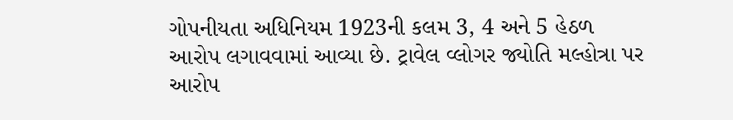ગોપનીયતા અધિનિયમ 1923ની કલમ 3, 4 અને 5 હેઠળ આરોપ લગાવવામાં આવ્યા છે. ટ્રાવેલ વ્લોગર જ્યોતિ મલ્હોત્રા પર આરોપ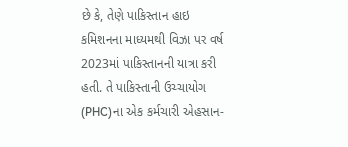છે કે, તેણે પાકિસ્તાન હાઇ કમિશનના માધ્યમથી વિઝા પર વર્ષ 2023માં પાકિસ્તાનની યાત્રા કરી હતી. તે પાકિસ્તાની ઉચ્ચાયોગ (PHC)ના એક કર્મચારી એહસાન-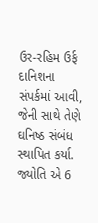ઉર-રહિમ ઉર્ફ દાનિશના સંપર્કમાં આવી, જેની સાથે તેણે ઘનિષ્ઠ સંબંધ સ્થાપિત કર્યા. જ્યોતિ એ 6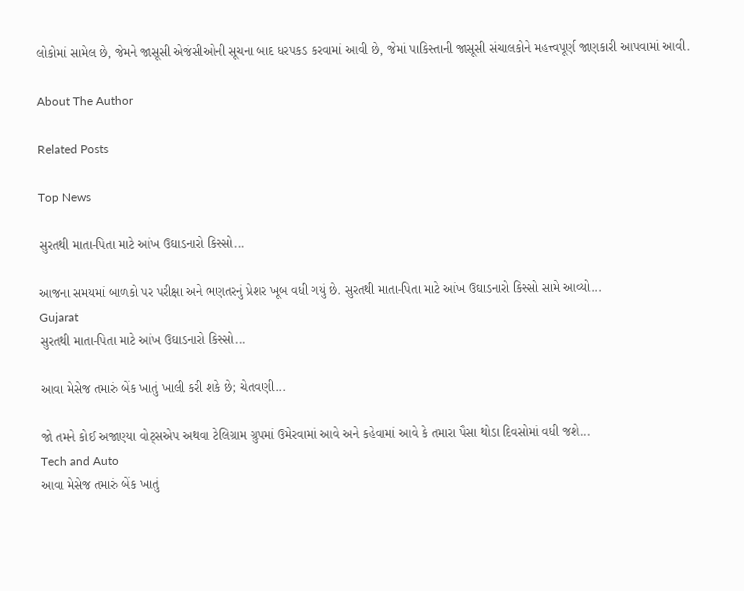લોકોમાં સામેલ છે, જેમને જાસૂસી એજંસીઓની સૂચના બાદ ધરપકડ કરવામાં આવી છે, જેમાં પાકિસ્તાની જાસૂસી સંચાલકોને મહત્ત્વપૂર્ણ જાણકારી આપવામાં આવી.

About The Author

Related Posts

Top News

સુરતથી માતા-પિતા માટે આંખ ઉઘાડનારો કિસ્સો...

આજના સમયમાં બાળકો પર પરીક્ષા અને ભણતરનું પ્રેશર ખૂબ વધી ગયું છે. સુરતથી માતા-પિતા માટે આંખ ઉઘાડનારો કિસ્સો સામે આવ્યો...
Gujarat
સુરતથી માતા-પિતા માટે આંખ ઉઘાડનારો કિસ્સો...

આવા મેસેજ તમારું બેંક ખાતું ખાલી કરી શકે છે; ચેતવણી...

જો તમને કોઈ અજાણ્યા વોટ્સએપ અથવા ટેલિગ્રામ ગ્રુપમાં ઉમેરવામાં આવે અને કહેવામાં આવે કે તમારા પૈસા થોડા દિવસોમાં વધી જશે...
Tech and Auto
આવા મેસેજ તમારું બેંક ખાતું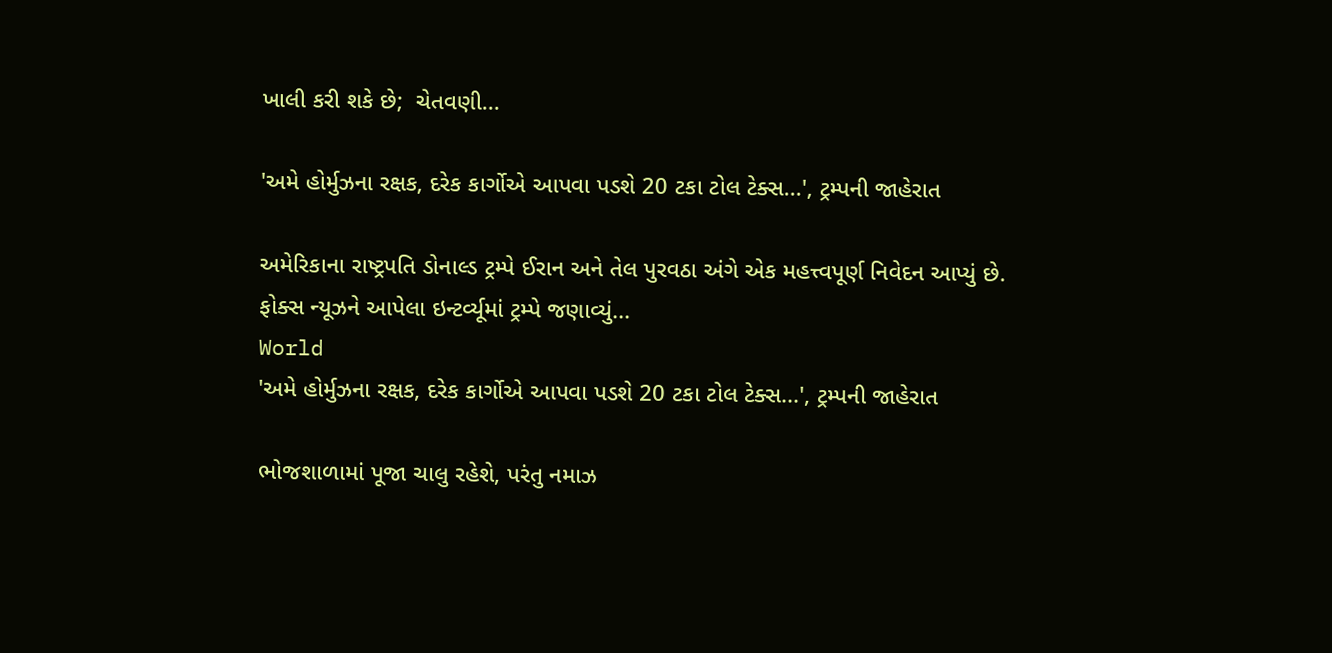ખાલી કરી શકે છે;  ચેતવણી...

'અમે હોર્મુઝના રક્ષક, દરેક કાર્ગોએ આપવા પડશે 20 ટકા ટોલ ટેક્સ...', ટ્રમ્પની જાહેરાત

અમેરિકાના રાષ્ટ્રપતિ ડોનાલ્ડ ટ્રમ્પે ઈરાન અને તેલ પુરવઠા અંગે એક મહત્ત્વપૂર્ણ નિવેદન આપ્યું છે. ફોક્સ ન્યૂઝને આપેલા ઇન્ટર્વ્યૂમાં ટ્રમ્પે જણાવ્યું...
World
'અમે હોર્મુઝના રક્ષક, દરેક કાર્ગોએ આપવા પડશે 20 ટકા ટોલ ટેક્સ...', ટ્રમ્પની જાહેરાત

ભોજશાળામાં પૂજા ચાલુ રહેશે, પરંતુ નમાઝ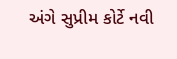અંગે સુપ્રીમ કોર્ટે નવી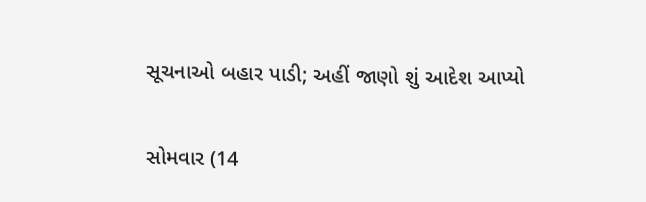સૂચનાઓ બહાર પાડી; અહીં જાણો શું આદેશ આપ્યો

સોમવાર (14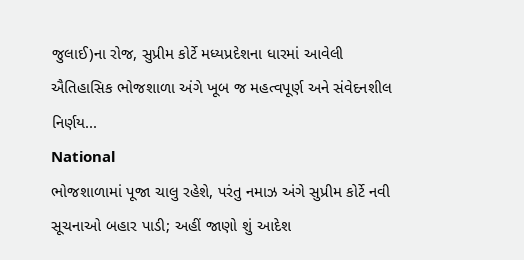જુલાઈ)ના રોજ, સુપ્રીમ કોર્ટે મધ્યપ્રદેશના ધારમાં આવેલી ઐતિહાસિક ભોજશાળા અંગે ખૂબ જ મહત્વપૂર્ણ અને સંવેદનશીલ નિર્ણય...
National
ભોજશાળામાં પૂજા ચાલુ રહેશે, પરંતુ નમાઝ અંગે સુપ્રીમ કોર્ટે નવી સૂચનાઓ બહાર પાડી; અહીં જાણો શું આદેશ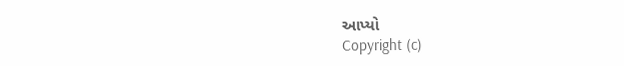આપ્યો
Copyright (c)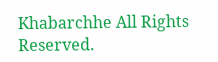Khabarchhe All Rights Reserved.